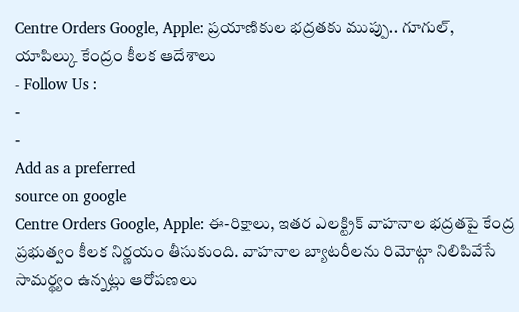Centre Orders Google, Apple: ప్రయాణికుల భద్రతకు ముప్పు.. గూగుల్, యాపిల్కు కేంద్రం కీలక ఆదేశాలు
- Follow Us :
-
-
Add as a preferred
source on google
Centre Orders Google, Apple: ఈ-రిక్షాలు, ఇతర ఎలక్ట్రిక్ వాహనాల భద్రతపై కేంద్ర ప్రభుత్వం కీలక నిర్ణయం తీసుకుంది. వాహనాల బ్యాటరీలను రిమోట్గా నిలిపివేసే సామర్థ్యం ఉన్నట్లు ఆరోపణలు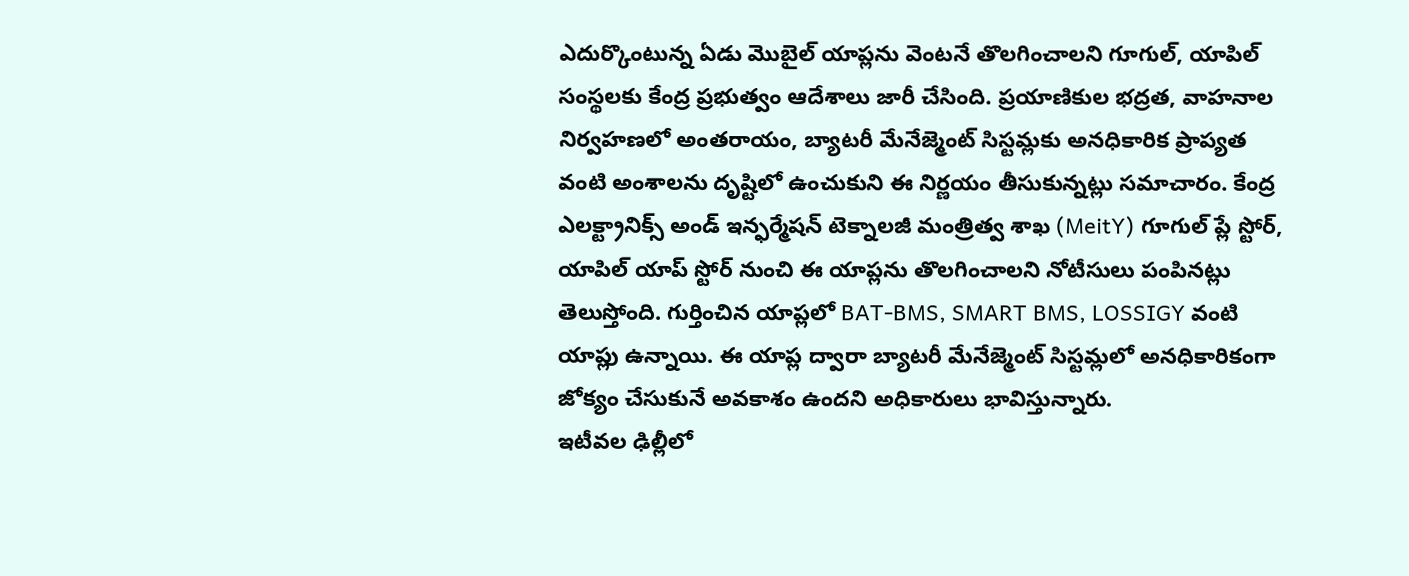ఎదుర్కొంటున్న ఏడు మొబైల్ యాప్లను వెంటనే తొలగించాలని గూగుల్, యాపిల్ సంస్థలకు కేంద్ర ప్రభుత్వం ఆదేశాలు జారీ చేసింది. ప్రయాణికుల భద్రత, వాహనాల నిర్వహణలో అంతరాయం, బ్యాటరీ మేనేజ్మెంట్ సిస్టమ్లకు అనధికారిక ప్రాప్యత వంటి అంశాలను దృష్టిలో ఉంచుకుని ఈ నిర్ణయం తీసుకున్నట్లు సమాచారం. కేంద్ర ఎలక్ట్రానిక్స్ అండ్ ఇన్ఫర్మేషన్ టెక్నాలజీ మంత్రిత్వ శాఖ (MeitY) గూగుల్ ప్లే స్టోర్, యాపిల్ యాప్ స్టోర్ నుంచి ఈ యాప్లను తొలగించాలని నోటీసులు పంపినట్లు తెలుస్తోంది. గుర్తించిన యాప్లలో BAT-BMS, SMART BMS, LOSSIGY వంటి యాప్లు ఉన్నాయి. ఈ యాప్ల ద్వారా బ్యాటరీ మేనేజ్మెంట్ సిస్టమ్లలో అనధికారికంగా జోక్యం చేసుకునే అవకాశం ఉందని అధికారులు భావిస్తున్నారు.
ఇటీవల ఢిల్లీలో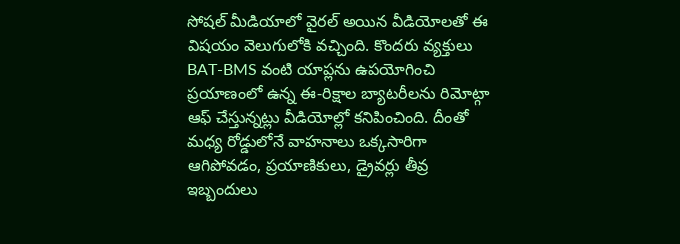సోషల్ మీడియాలో వైరల్ అయిన వీడియోలతో ఈ విషయం వెలుగులోకి వచ్చింది. కొందరు వ్యక్తులు BAT-BMS వంటి యాప్లను ఉపయోగించి ప్రయాణంలో ఉన్న ఈ-రిక్షాల బ్యాటరీలను రిమోట్గా ఆఫ్ చేస్తున్నట్లు వీడియోల్లో కనిపించింది. దీంతో మధ్య రోడ్డులోనే వాహనాలు ఒక్కసారిగా ఆగిపోవడం, ప్రయాణికులు, డ్రైవర్లు తీవ్ర ఇబ్బందులు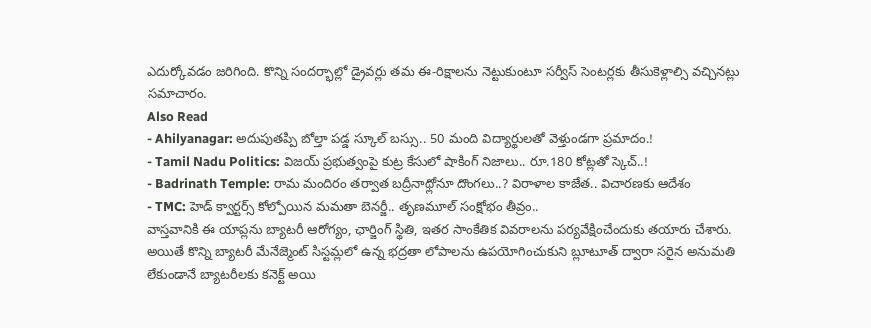ఎదుర్కోవడం జరిగింది. కొన్ని సందర్భాల్లో డ్రైవర్లు తమ ఈ-రిక్షాలను నెట్టుకుంటూ సర్వీస్ సెంటర్లకు తీసుకెళ్లాల్సి వచ్చినట్లు సమాచారం.
Also Read
- Ahilyanagar: అదుపుతప్పి బోల్తా పడ్డ స్కూల్ బస్సు.. 50 మంది విద్యార్థులతో వెళ్తుండగా ప్రమాదం.!
- Tamil Nadu Politics: విజయ్ ప్రభుత్వంపై కుట్ర కేసులో షాకింగ్ నిజాలు.. రూ.180 కోట్లతో స్కెచ్..!
- Badrinath Temple: రామ మందిరం తర్వాత బద్రీనాథ్లోనూ దొంగలు..? విరాళాల కాజేత.. విచారణకు ఆదేశం
- TMC: హెడ్ క్వార్టర్స్ కోల్పోయిన మమతా బెనర్జీ.. తృణమూల్ సంక్షోభం తీవ్రం..
వాస్తవానికి ఈ యాప్లను బ్యాటరీ ఆరోగ్యం, ఛార్జింగ్ స్థితి, ఇతర సాంకేతిక వివరాలను పర్యవేక్షించేందుకు తయారు చేశారు. అయితే కొన్ని బ్యాటరీ మేనేజ్మెంట్ సిస్టమ్లలో ఉన్న భద్రతా లోపాలను ఉపయోగించుకుని బ్లూటూత్ ద్వారా సరైన అనుమతి లేకుండానే బ్యాటరీలకు కనెక్ట్ అయి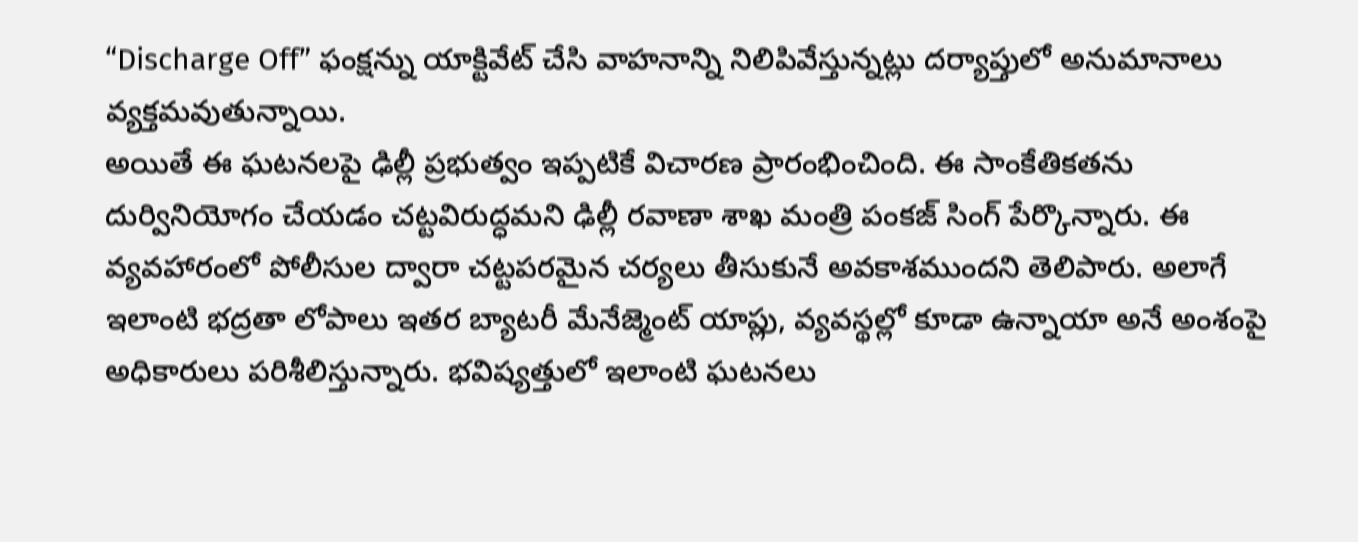“Discharge Off” ఫంక్షన్ను యాక్టివేట్ చేసి వాహనాన్ని నిలిపివేస్తున్నట్లు దర్యాప్తులో అనుమానాలు వ్యక్తమవుతున్నాయి.
అయితే ఈ ఘటనలపై ఢిల్లీ ప్రభుత్వం ఇప్పటికే విచారణ ప్రారంభించింది. ఈ సాంకేతికతను దుర్వినియోగం చేయడం చట్టవిరుద్ధమని ఢిల్లీ రవాణా శాఖ మంత్రి పంకజ్ సింగ్ పేర్కొన్నారు. ఈ వ్యవహారంలో పోలీసుల ద్వారా చట్టపరమైన చర్యలు తీసుకునే అవకాశముందని తెలిపారు. అలాగే ఇలాంటి భద్రతా లోపాలు ఇతర బ్యాటరీ మేనేజ్మెంట్ యాప్లు, వ్యవస్థల్లో కూడా ఉన్నాయా అనే అంశంపై అధికారులు పరిశీలిస్తున్నారు. భవిష్యత్తులో ఇలాంటి ఘటనలు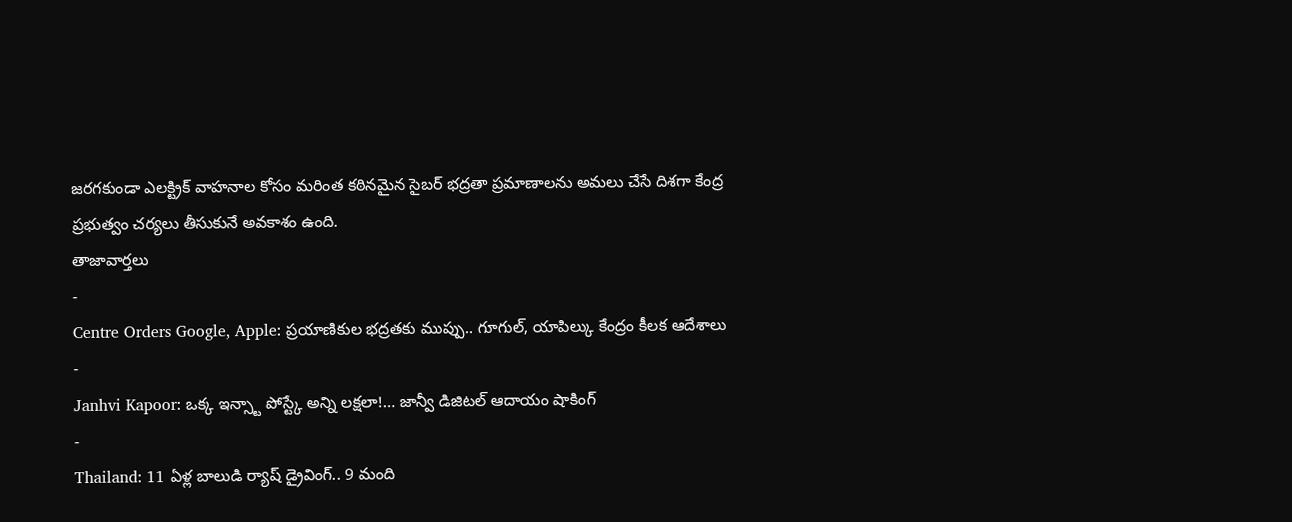జరగకుండా ఎలక్ట్రిక్ వాహనాల కోసం మరింత కఠినమైన సైబర్ భద్రతా ప్రమాణాలను అమలు చేసే దిశగా కేంద్ర ప్రభుత్వం చర్యలు తీసుకునే అవకాశం ఉంది.
తాజావార్తలు
-
Centre Orders Google, Apple: ప్రయాణికుల భద్రతకు ముప్పు.. గూగుల్, యాపిల్కు కేంద్రం కీలక ఆదేశాలు
-
Janhvi Kapoor: ఒక్క ఇన్స్టా పోస్ట్కే అన్ని లక్షలా!… జాన్వీ డిజిటల్ ఆదాయం షాకింగ్
-
Thailand: 11 ఏళ్ల బాలుడి ర్యాష్ డ్రైవింగ్.. 9 మంది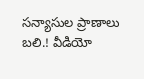సన్యాసుల ప్రాణాలు బలి.! వీడియో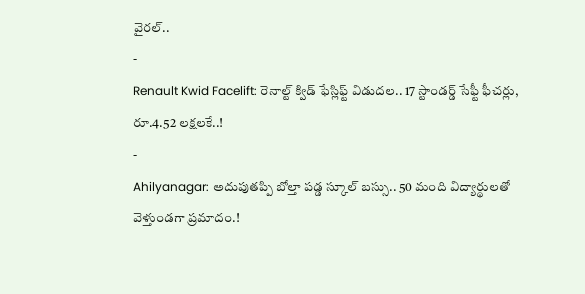వైరల్..
-
Renault Kwid Facelift: రెనాల్ట్ క్విడ్ ఫేస్లిఫ్ట్ విడుదల.. 17 స్టాండర్డ్ సేఫ్టీ ఫీచర్లు, రూ.4.52 లక్షలకే..!
-
Ahilyanagar: అదుపుతప్పి బోల్తా పడ్డ స్కూల్ బస్సు.. 50 మంది విద్యార్థులతో వెళ్తుండగా ప్రమాదం.!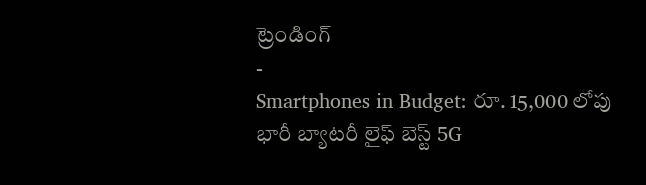ట్రెండింగ్
-
Smartphones in Budget: రూ. 15,000 లోపు భారీ బ్యాటరీ లైఫ్ బెస్ట్ 5G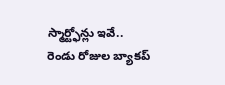స్మార్ట్ఫోన్లు ఇవే.. రెండు రోజుల బ్యాకప్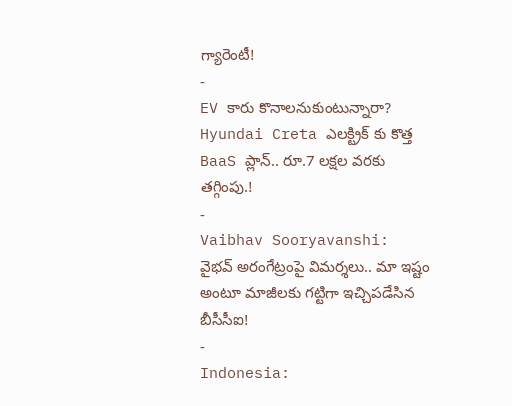గ్యారెంటీ!
-
EV కారు కొనాలనుకుంటున్నారా? Hyundai Creta ఎలక్ట్రిక్ కు కొత్త BaaS ప్లాన్.. రూ.7 లక్షల వరకు తగ్గింపు.!
-
Vaibhav Sooryavanshi: వైభవ్ అరంగేట్రంపై విమర్శలు.. మా ఇష్టం అంటూ మాజీలకు గట్టిగా ఇచ్చిపడేసిన బీసీసీఐ!
-
Indonesia: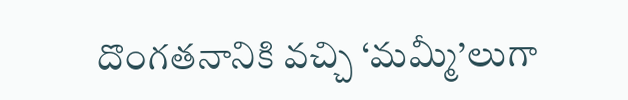దొంగతనానికి వచ్చి ‘మమ్మీ’లుగా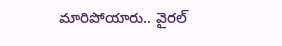మారిపోయారు.. వైరల్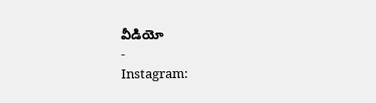వీడియో
-
Instagram: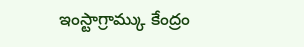ఇంస్టాగ్రామ్కు కేంద్రం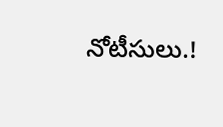నోటీసులు.!